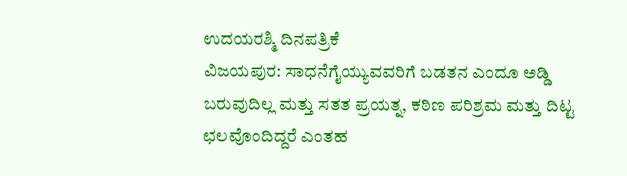ಉದಯರಶ್ಮಿ ದಿನಪತ್ರಿಕೆ
ವಿಜಯಪುರ: ಸಾಧನೆಗೈಯ್ಯುವವರಿಗೆ ಬಡತನ ಎಂದೂ ಅಡ್ಡಿ ಬರುವುದಿಲ್ಲ ಮತ್ತು ಸತತ ಪ್ರಯತ್ನ, ಕಠಿಣ ಪರಿಶ್ರಮ ಮತ್ತು ದಿಟ್ಟ ಛಲವೊಂದಿದ್ದರೆ ಎಂತಹ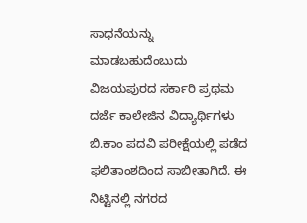ಸಾಧನೆಯನ್ನು ಮಾಡಬಹುದೆಂಬುದು ವಿಜಯಪುರದ ಸರ್ಕಾರಿ ಪ್ರಥಮ ದರ್ಜೆ ಕಾಲೇಜಿನ ವಿದ್ಯಾರ್ಥಿಗಳು ಬಿ.ಕಾಂ ಪದವಿ ಪರೀಕ್ಷೆಯಲ್ಲಿ ಪಡೆದ ಫಲಿತಾಂಶದಿಂದ ಸಾಬೀತಾಗಿದೆ. ಈ ನಿಟ್ಟಿನಲ್ಲಿ ನಗರದ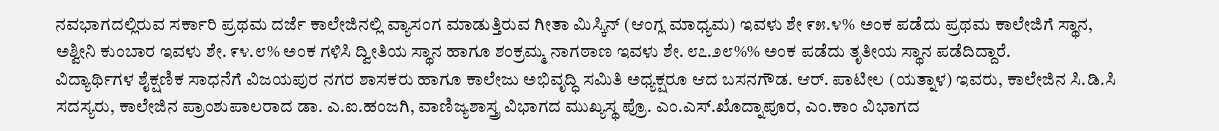ನವಭಾಗದಲ್ಲಿರುವ ಸರ್ಕಾರಿ ಪ್ರಥಮ ದರ್ಜೆ ಕಾಲೇಜಿನಲ್ಲಿ ವ್ಯಾಸಂಗ ಮಾಡುತ್ತಿರುವ ಗೀತಾ ಮಿಸ್ಕಿನ್ (ಆಂಗ್ಲ ಮಾಧ್ಯಮ) ಇವಳು ಶೇ ೯೫.೪% ಅಂಕ ಪಡೆದು ಪ್ರಥಮ ಕಾಲೇಜಿಗೆ ಸ್ಥಾನ, ಅಶ್ವೀನಿ ಕುಂಬಾರ ಇವಳು ಶೇ. ೯೪.೮% ಅಂಕ ಗಳಿಸಿ ದ್ವೀತಿಯ ಸ್ಥಾನ ಹಾಗೂ ಶಂಕ್ರಮ್ಮ ನಾಗಠಾಣ ಇವಳು ಶೇ. ೮೭.೨೮%% ಅಂಕ ಪಡೆದು ತೃತೀಯ ಸ್ಥಾನ ಪಡೆದಿದ್ದಾರೆ.
ವಿದ್ಯಾರ್ಥಿಗಳ ಶೈಕ್ಷಣಿಕ ಸಾಧನೆಗೆ ವಿಜಯಪುರ ನಗರ ಶಾಸಕರು ಹಾಗೂ ಕಾಲೇಜು ಅಭಿವೃದ್ಧಿ ಸಮಿತಿ ಅಧ್ಯಕ್ಷರೂ ಆದ ಬಸನಗೌಡ. ಆರ್. ಪಾಟೀಲ (ಯತ್ನಾಳ) ಇವರು, ಕಾಲೇಜಿನ ಸಿ.ಡಿ.ಸಿ ಸದಸ್ಯರು, ಕಾಲೇಜಿನ ಪ್ರಾಂಶುಪಾಲರಾದ ಡಾ. ಎ.ಐ.ಹಂಜಗಿ, ವಾಣಿಜ್ಯಶಾಸ್ತ್ರ ವಿಭಾಗದ ಮುಖ್ಯಸ್ಥ ಪ್ರೊ. ಎಂ.ಎಸ್.ಖೊದ್ನಾಪೂರ, ಎಂ.ಕಾಂ ವಿಭಾಗದ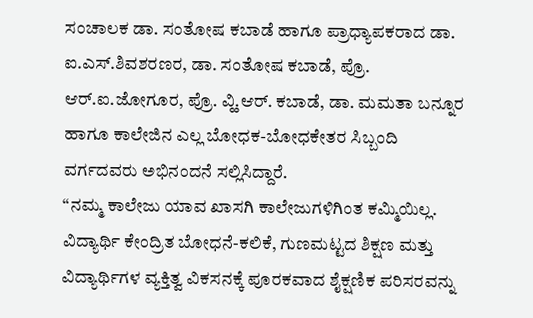ಸಂಚಾಲಕ ಡಾ. ಸಂತೋಷ ಕಬಾಡೆ ಹಾಗೂ ಪ್ರಾಧ್ಯಾಪಕರಾದ ಡಾ. ಐ.ಎಸ್.ಶಿವಶರಣರ, ಡಾ. ಸಂತೋಷ ಕಬಾಡೆ, ಪ್ರೊ. ಆರ್.ಐ.ಜೋಗೂರ, ಪ್ರೊ. ವ್ಹಿ.ಆರ್. ಕಬಾಡೆ, ಡಾ. ಮಮತಾ ಬನ್ನೂರ ಹಾಗೂ ಕಾಲೇಜಿನ ಎಲ್ಲ ಬೋಧಕ-ಬೋಧಕೇತರ ಸಿಬ್ಬಂದಿ ವರ್ಗದವರು ಅಭಿನಂದನೆ ಸಲ್ಲಿಸಿದ್ದಾರೆ.
“ನಮ್ಮ ಕಾಲೇಜು ಯಾವ ಖಾಸಗಿ ಕಾಲೇಜುಗಳಿಗಿಂತ ಕಮ್ಮಿಯಿಲ್ಲ. ವಿದ್ಯಾರ್ಥಿ ಕೇಂದ್ರಿತ ಬೋಧನೆ-ಕಲಿಕೆ, ಗುಣಮಟ್ಟದ ಶಿಕ್ಷಣ ಮತ್ತು ವಿದ್ಯಾರ್ಥಿಗಳ ವ್ಯಕ್ತಿತ್ವ ವಿಕಸನಕ್ಕೆ ಪೂರಕವಾದ ಶೈಕ್ಷಣಿಕ ಪರಿಸರವನ್ನು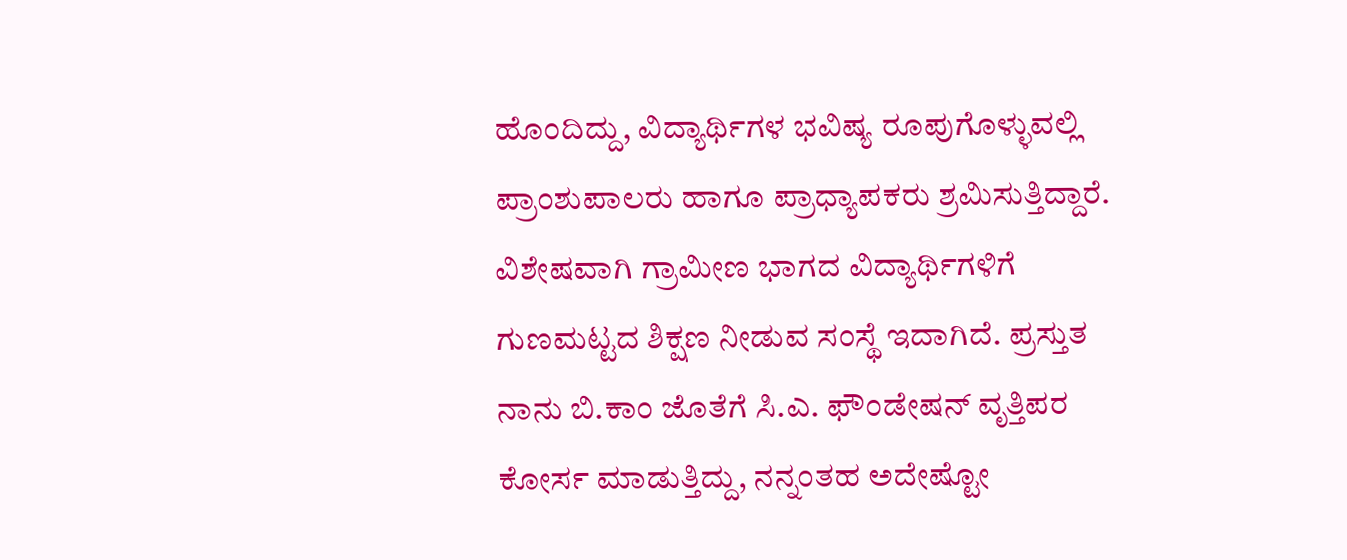ಹೊಂದಿದ್ದು, ವಿದ್ಯಾರ್ಥಿಗಳ ಭವಿಷ್ಯ ರೂಪುಗೊಳ್ಳುವಲ್ಲಿ ಪ್ರಾಂಶುಪಾಲರು ಹಾಗೂ ಪ್ರಾಧ್ಯಾಪಕರು ಶ್ರಮಿಸುತ್ತಿದ್ದಾರೆ. ವಿಶೇಷವಾಗಿ ಗ್ರಾಮೀಣ ಭಾಗದ ವಿದ್ಯಾರ್ಥಿಗಳಿಗೆ ಗುಣಮಟ್ಟದ ಶಿಕ್ಷಣ ನೀಡುವ ಸಂಸ್ಥೆ ಇದಾಗಿದೆ. ಪ್ರಸ್ತುತ ನಾನು ಬಿ.ಕಾಂ ಜೊತೆಗೆ ಸಿ.ಎ. ಫೌಂಡೇಷನ್ ವೃತ್ತಿಪರ ಕೋರ್ಸ ಮಾಡುತ್ತಿದ್ದು, ನನ್ನಂತಹ ಅದೇಷ್ಟೋ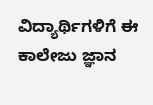ವಿದ್ಯಾರ್ಥಿಗಳಿಗೆ ಈ ಕಾಲೇಜು ಜ್ಞಾನ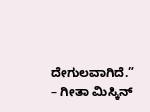ದೇಗುಲವಾಗಿದೆ.”
– ಗೀತಾ ಮಿಸ್ಕಿನ್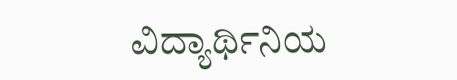ವಿದ್ಯಾರ್ಥಿನಿಯ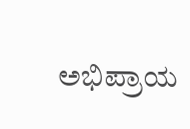ಅಭಿಪ್ರಾಯ